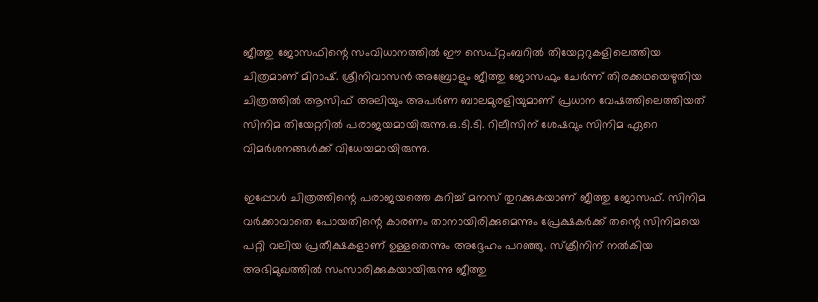ജീത്തു ജോസഫിന്റെ സംവിധാനത്തില്‍ ഈ സെപ്റ്റംബറില്‍ തിയേറ്ററുകളിലെത്തിയ ചിത്രമാണ് മിറാഷ്. ശ്രീനിവാസന്‍ അബ്രോളും ജീത്തു ജോസഫും ചേര്‍ന്ന് തിരക്കഥയെഴുതിയ ചിത്രത്തില്‍ ആസിഫ് അലിയും അപര്‍ണ ബാലമുരളിയുമാണ് പ്രധാന വേഷത്തിലെത്തിയത് സിനിമ തിയേറ്ററില്‍ പരാജയമായിരുന്നു.ഒ.ടി.ടി. റിലീസിന് ശേഷവും സിനിമ ഏറെ വിമര്‍ശനങ്ങള്‍ക്ക് വിധേയമായിരുന്നു.

ഇപ്പോള്‍ ചിത്രത്തിന്റെ പരാജയത്തെ കുറിച്ച് മനസ് തുറക്കുകയാണ് ജീത്തു ജോസഫ്. സിനിമ വര്‍ക്കാവാതെ പോയതിന്റെ കാരണം താനായിരിക്കുമെന്നും പ്രേക്ഷകര്‍ക്ക് തന്റെ സിനിമയെ പറ്റി വലിയ പ്രതീക്ഷകളാണ് ഉള്ളതെന്നും അദ്ദേഹം പറഞ്ഞു. സ്‌ക്രീനിന് നല്‍കിയ അഭിമുഖത്തില്‍ സംസാരിക്കുകയായിരുന്നു ജീത്തു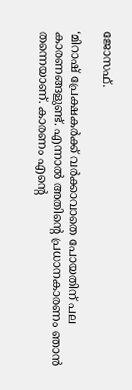ജോസഫ്.

‘മിറാഷ് പ്രേക്ഷകര്‍ക്ക് വര്‍ക്കാവാതെ പോയതിന് പല കാരണങ്ങളുണ്ട്. എന്നാല്‍ അതിന്റെ പ്രധാനകാരണം ഞാന്‍ തന്നെയാണ്. കാരണം എന്റെ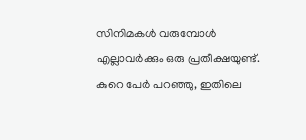സിനിമകള്‍ വരുമ്പോള്‍ എല്ലാവര്‍ക്കും ഒരു പ്രതീക്ഷയുണ്ട്. കുറെ പേര്‍ പറഞ്ഞു, ഇതിലെ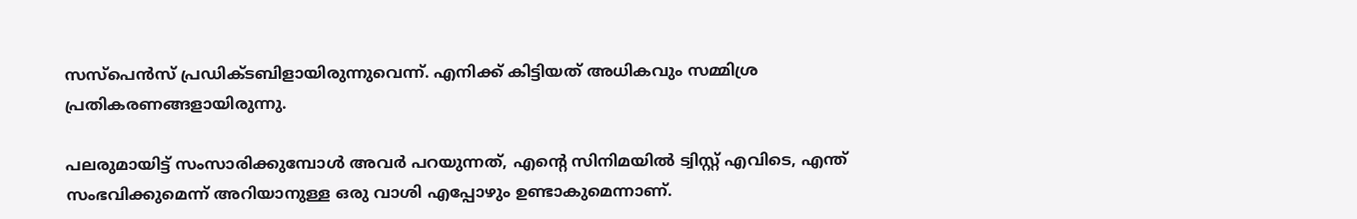സസ്‌പെന്‍സ് പ്രഡിക്ടബിളായിരുന്നുവെന്ന്. എനിക്ക് കിട്ടിയത് അധികവും സമ്മിശ്ര പ്രതികരണങ്ങളായിരുന്നു.

പലരുമായിട്ട് സംസാരിക്കുമ്പോള്‍ അവര്‍ പറയുന്നത്, എന്റെ സിനിമയില്‍ ട്വിസ്റ്റ് എവിടെ, എന്ത് സംഭവിക്കുമെന്ന് അറിയാനുള്ള ഒരു വാശി എപ്പോഴും ഉണ്ടാകുമെന്നാണ്.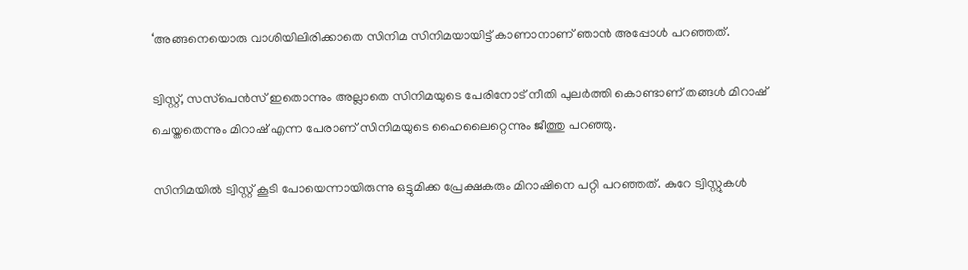‘അങ്ങനെയൊരു വാശിയിലിരിക്കാതെ സിനിമ സിനിമയായിട്ട് കാണാനാണ് ഞാന്‍ അപ്പോള്‍ പറഞ്ഞത്.

ട്വിസ്റ്റ്, സസ്‌പെന്‍സ് ഇതൊന്നും അല്ലാതെ സിനിമയുടെ പേരിനോട് നീതി പുലര്‍ത്തി കൊണ്ടാണ് തങ്ങള്‍ മിറാഷ് ചെയ്തതെന്നും മിറാഷ് എന്ന പേരാണ് സിനിമയുടെ ഹൈലൈറ്റെന്നും ജീത്തു പറഞ്ഞു.

സിനിമയില്‍ ട്വിസ്റ്റ് കൂടി പോയെന്നായിരുന്നു ഒട്ടുമിക്ക പ്രേക്ഷകരും മിറാഷിനെ പറ്റി പറഞ്ഞത്. കുറേ ട്വിസ്റ്റുകള്‍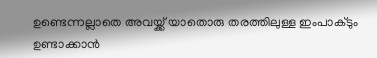ഉണ്ടെന്നല്ലാതെ അവയ്ക്ക് യാതൊരു തരത്തിലുള്ള ഇംപാക്ടും ഉണ്ടാക്കാന്‍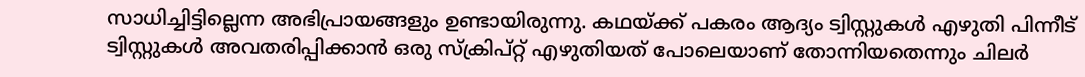സാധിച്ചിട്ടില്ലെന്ന അഭിപ്രായങ്ങളും ഉണ്ടായിരുന്നു. കഥയ്ക്ക് പകരം ആദ്യം ട്വിസ്റ്റുകള്‍ എഴുതി പിന്നീട് ട്വിസ്റ്റുകള്‍ അവതരിപ്പിക്കാന്‍ ഒരു സ്‌ക്രിപ്റ്റ് എഴുതിയത് പോലെയാണ് തോന്നിയതെന്നും ചിലര്‍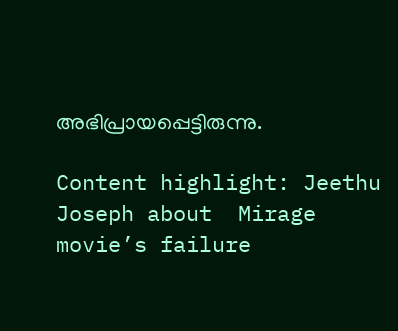അഭിപ്രായപ്പെട്ടിരുന്നു.

Content highlight: Jeethu Joseph about  Mirage movie’s failure